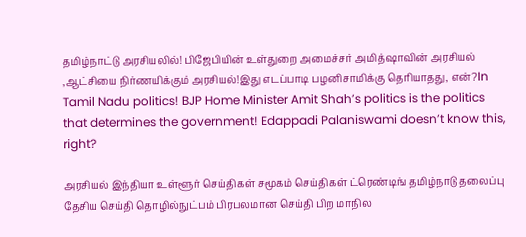தமிழ்நாட்டு அரசியலில்! பிஜேபியின் உள்துறை அமைச்சர் அமித்ஷாவின் அரசியல் ,ஆட்சியை நிர்ணயிக்கும் அரசியல்!இது எடப்பாடி பழனிசாமிக்கு தெரியாதது, என்?In Tamil Nadu politics! BJP Home Minister Amit Shah’s politics is the politics that determines the government! Edappadi Palaniswami doesn’t know this, right?

அரசியல் இந்தியா உள்ளூர் செய்திகள் சமூகம் செய்திகள் ட்ரெண்டிங் தமிழ்நாடு தலைப்பு தேசிய செய்தி தொழில்நுட்பம் பிரபலமான செய்தி பிற மாநில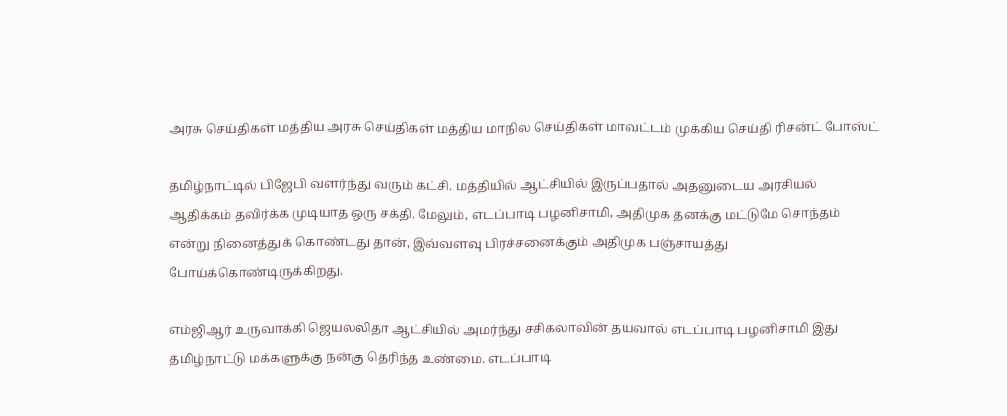அரசு செய்திகள் மத்திய அரசு செய்திகள் மத்திய மாநில செய்திகள் மாவட்டம் முக்கிய செய்தி ரிசன்ட் போஸ்ட்

தமிழ்நாட்டில் பிஜேபி வளர்ந்து வரும் கட்சி. மத்தியில் ஆட்சியில் இருப்பதால் அதனுடைய அரசியல் ஆதிக்கம் தவிர்க்க முடியாத ஒரு சக்தி. மேலும், எடப்பாடி பழனிசாமி, அதிமுக தனக்கு மட்டுமே சொந்தம் என்று நினைத்துக் கொண்டது தான், இவ்வளவு பிரச்சனைக்கும் அதிமுக பஞ்சாயத்து போய்க்கொண்டிருக்கிறது.

எம்ஜிஆர் உருவாக்கி ஜெயலலிதா ஆட்சியில் அமர்ந்து சசிகலாவின் தயவால் எடப்பாடி பழனிசாமி இது தமிழ்நாட்டு மக்களுக்கு நன்கு தெரிந்த உண்மை. எடப்பாடி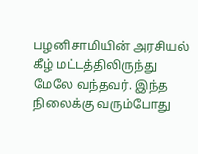பழனிசாமியின் அரசியல் கீழ் மட்டத்திலிருந்து மேலே வந்தவர். இந்த நிலைக்கு வரும்போது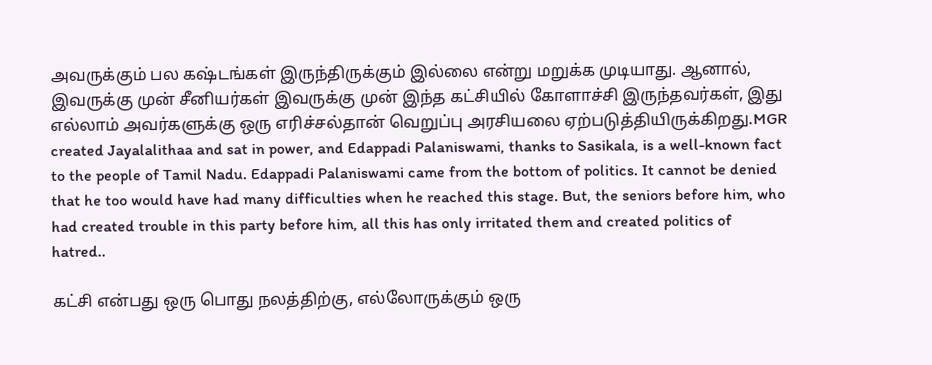அவருக்கும் பல கஷ்டங்கள் இருந்திருக்கும் இல்லை என்று மறுக்க முடியாது. ஆனால், இவருக்கு முன் சீனியர்கள் இவருக்கு முன் இந்த கட்சியில் கோளாச்சி இருந்தவர்கள், இது எல்லாம் அவர்களுக்கு ஒரு எரிச்சல்தான் வெறுப்பு அரசியலை ஏற்படுத்தியிருக்கிறது.MGR created Jayalalithaa and sat in power, and Edappadi Palaniswami, thanks to Sasikala, is a well-known fact to the people of Tamil Nadu. Edappadi Palaniswami came from the bottom of politics. It cannot be denied that he too would have had many difficulties when he reached this stage. But, the seniors before him, who had created trouble in this party before him, all this has only irritated them and created politics of hatred..

கட்சி என்பது ஒரு பொது நலத்திற்கு, எல்லோருக்கும் ஒரு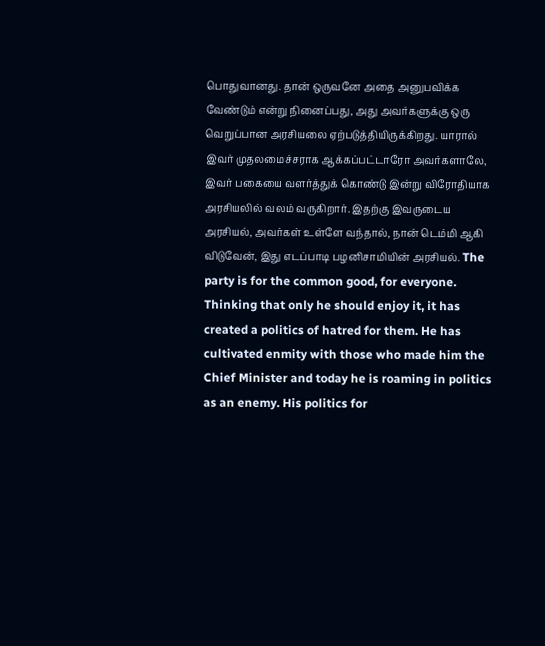பொதுவானது. தான் ஒருவனே அதை அனுபவிக்க வேண்டும் என்று நினைப்பது, அது அவர்களுக்கு ஒரு வெறுப்பான அரசியலை ஏற்படுத்தியிருக்கிறது. யாரால் இவர் முதலமைச்சராக ஆக்கப்பட்டாரோ அவர்களாலே, இவர் பகையை வளர்த்துக் கொண்டு இன்று விரோதியாக அரசியலில் வலம் வருகிறார். இதற்கு இவருடைய அரசியல், அவர்கள் உள்ளே வந்தால், நான் டெம்மி ஆகி விடுவேன், இது எடப்பாடி பழனிசாமியின் அரசியல். The party is for the common good, for everyone. Thinking that only he should enjoy it, it has created a politics of hatred for them. He has cultivated enmity with those who made him the Chief Minister and today he is roaming in politics as an enemy. His politics for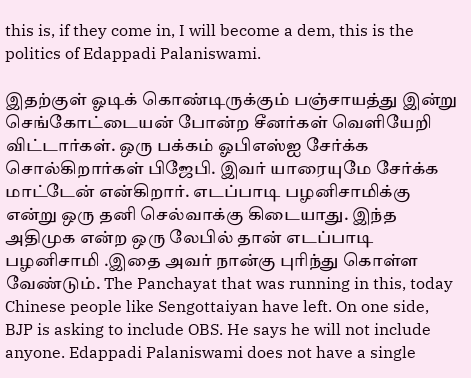this is, if they come in, I will become a dem, this is the politics of Edappadi Palaniswami.

இதற்குள் ஓடிக் கொண்டிருக்கும் பஞ்சாயத்து இன்று செங்கோட்டையன் போன்ற சீனர்கள் வெளியேறி விட்டார்கள். ஒரு பக்கம் ஓபிஎஸ்ஐ சேர்க்க சொல்கிறார்கள் பிஜேபி. இவர் யாரையுமே சேர்க்க மாட்டேன் என்கிறார். எடப்பாடி பழனிசாமிக்கு என்று ஒரு தனி செல்வாக்கு கிடையாது. இந்த அதிமுக என்ற ஒரு லேபில் தான் எடப்பாடி பழனிசாமி .இதை அவர் நான்கு புரிந்து கொள்ள வேண்டும். The Panchayat that was running in this, today Chinese people like Sengottaiyan have left. On one side, BJP is asking to include OBS. He says he will not include anyone. Edappadi Palaniswami does not have a single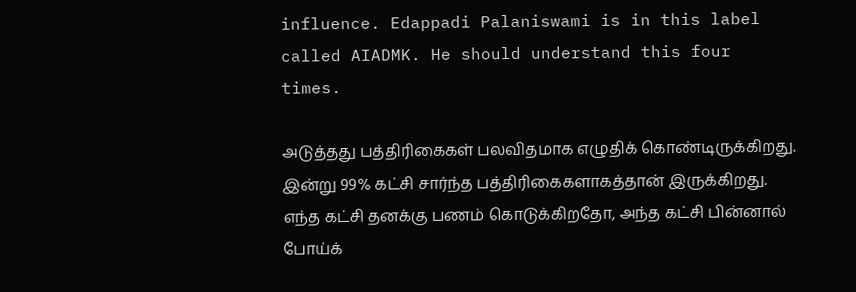influence. Edappadi Palaniswami is in this label called AIADMK. He should understand this four times.

அடுத்தது பத்திரிகைகள் பலவிதமாக எழுதிக் கொண்டிருக்கிறது. இன்று 99% கட்சி சார்ந்த பத்திரிகைகளாகத்தான் இருக்கிறது. எந்த கட்சி தனக்கு பணம் கொடுக்கிறதோ, அந்த கட்சி பின்னால் போய்க்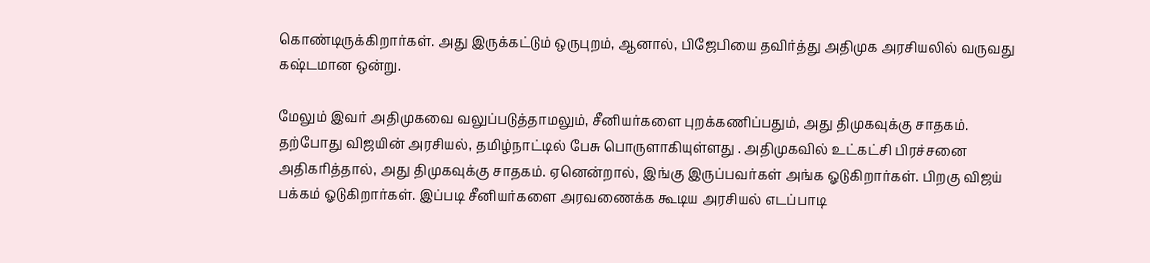கொண்டிருக்கிறார்கள். அது இருக்கட்டும் ஒருபுறம், ஆனால், பிஜேபியை தவிர்த்து அதிமுக அரசியலில் வருவது கஷ்டமான ஒன்று.

மேலும் இவர் அதிமுகவை வலுப்படுத்தாமலும், சீனியர்களை புறக்கணிப்பதும், அது திமுகவுக்கு சாதகம். தற்போது விஜயின் அரசியல், தமிழ்நாட்டில் பேசு பொருளாகியுள்ளது . அதிமுகவில் உட்கட்சி பிரச்சனை அதிகரித்தால், அது திமுகவுக்கு சாதகம். ஏனென்றால், இங்கு இருப்பவர்கள் அங்க ஓடுகிறார்கள். பிறகு விஜய் பக்கம் ஓடுகிறார்கள். இப்படி சீனியர்களை அரவணைக்க கூடிய அரசியல் எடப்பாடி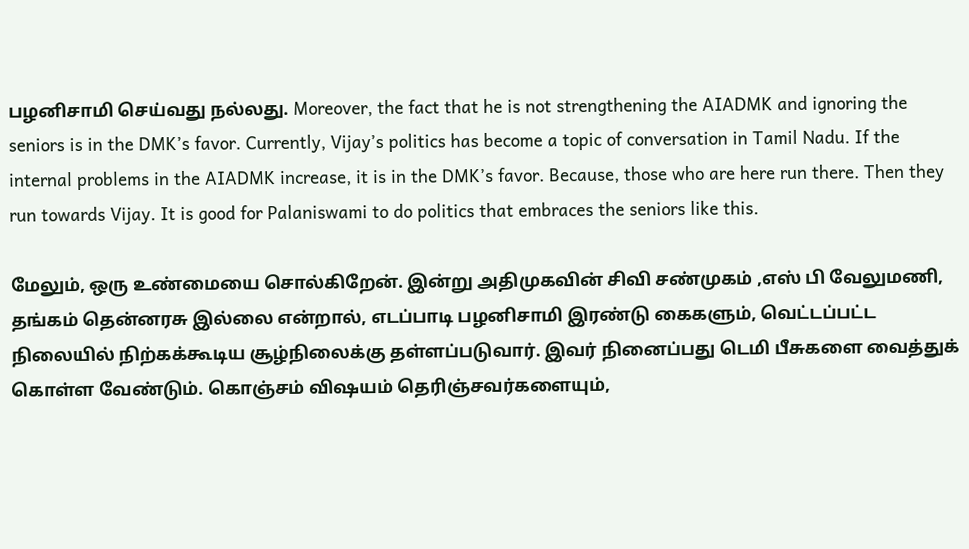பழனிசாமி செய்வது நல்லது. Moreover, the fact that he is not strengthening the AIADMK and ignoring the seniors is in the DMK’s favor. Currently, Vijay’s politics has become a topic of conversation in Tamil Nadu. If the internal problems in the AIADMK increase, it is in the DMK’s favor. Because, those who are here run there. Then they run towards Vijay. It is good for Palaniswami to do politics that embraces the seniors like this.

மேலும், ஒரு உண்மையை சொல்கிறேன். இன்று அதிமுகவின் சிவி சண்முகம் ,எஸ் பி வேலுமணி, தங்கம் தென்னரசு இல்லை என்றால், எடப்பாடி பழனிசாமி இரண்டு கைகளும், வெட்டப்பட்ட நிலையில் நிற்கக்கூடிய சூழ்நிலைக்கு தள்ளப்படுவார். இவர் நினைப்பது டெமி பீசுகளை வைத்துக் கொள்ள வேண்டும். கொஞ்சம் விஷயம் தெரிஞ்சவர்களையும்,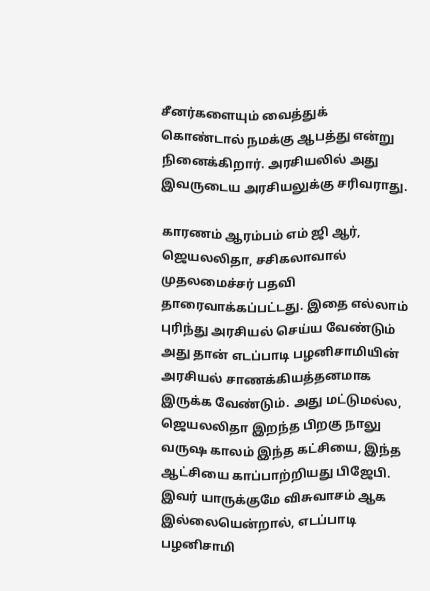சீனர்களையும் வைத்துக் கொண்டால் நமக்கு ஆபத்து என்று நினைக்கிறார். அரசியலில் அது இவருடைய அரசியலுக்கு சரிவராது.

காரணம் ஆரம்பம் எம் ஜி ஆர், ஜெயலலிதா, சசிகலாவால் முதலமைச்சர் பதவி தாரைவாக்கப்பட்டது. இதை எல்லாம் புரிந்து அரசியல் செய்ய வேண்டும் அது தான் எடப்பாடி பழனிசாமியின் அரசியல் சாணக்கியத்தனமாக இருக்க வேண்டும். அது மட்டுமல்ல, ஜெயலலிதா இறந்த பிறகு நாலு வருஷ காலம் இந்த கட்சியை, இந்த ஆட்சியை காப்பாற்றியது பிஜேபி. இவர் யாருக்குமே விசுவாசம் ஆக இல்லையென்றால், எடப்பாடி பழனிசாமி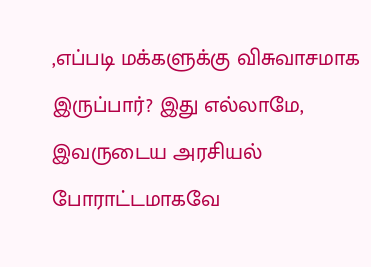,எப்படி மக்களுக்கு விசுவாசமாக இருப்பார்? இது எல்லாமே, இவருடைய அரசியல் போராட்டமாகவே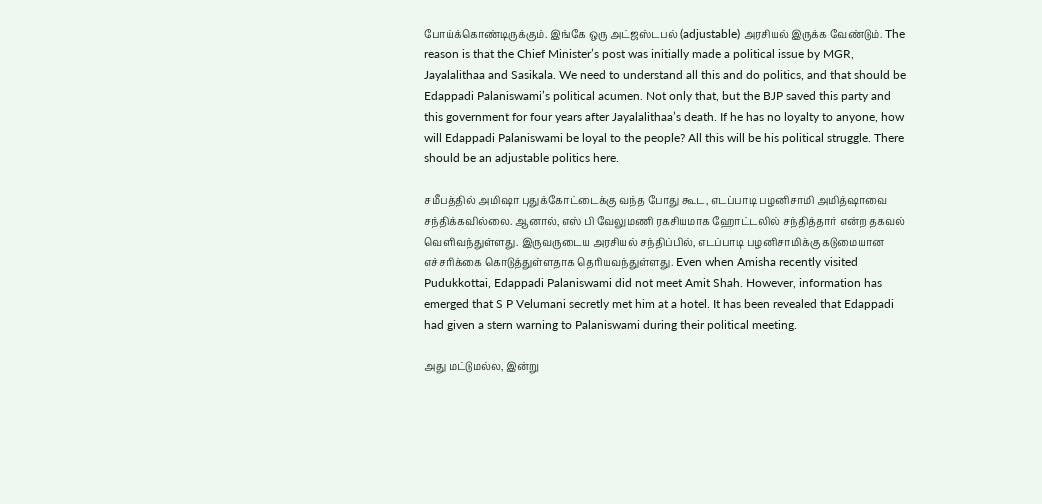போய்க்கொண்டிருக்கும். இங்கே ஒரு அட்ஜஸ்டபல் (adjustable) அரசியல் இருக்க வேண்டும். The reason is that the Chief Minister’s post was initially made a political issue by MGR, Jayalalithaa and Sasikala. We need to understand all this and do politics, and that should be Edappadi Palaniswami’s political acumen. Not only that, but the BJP saved this party and this government for four years after Jayalalithaa’s death. If he has no loyalty to anyone, how will Edappadi Palaniswami be loyal to the people? All this will be his political struggle. There should be an adjustable politics here.

சமீபத்தில் அமிஷா புதுக்கோட்டைக்கு வந்த போது கூட, எடப்பாடி பழனிசாமி அமித்ஷாவை சந்திக்கவில்லை. ஆனால், எஸ் பி வேலுமணி ரகசியமாக ஹோட்டலில் சந்தித்தார் என்ற தகவல் வெளிவந்துள்ளது. இருவருடைய அரசியல் சந்திப்பில், எடப்பாடி பழனிசாமிக்கு கடுமையான எச்சரிக்கை கொடுத்துள்ளதாக தெரியவந்துள்ளது. Even when Amisha recently visited Pudukkottai, Edappadi Palaniswami did not meet Amit Shah. However, information has emerged that S P Velumani secretly met him at a hotel. It has been revealed that Edappadi had given a stern warning to Palaniswami during their political meeting.

அது மட்டுமல்ல, இன்று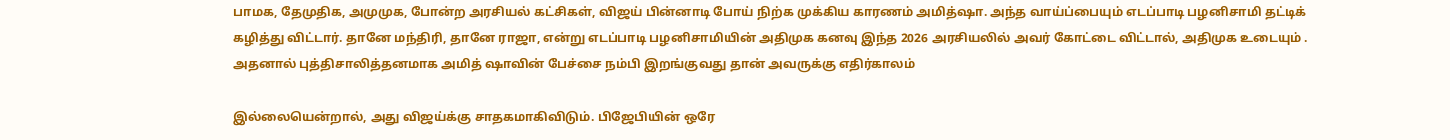பாமக, தேமுதிக, அமுமுக, போன்ற அரசியல் கட்சிகள், விஜய் பின்னாடி போய் நிற்க முக்கிய காரணம் அமித்ஷா. அந்த வாய்ப்பையும் எடப்பாடி பழனிசாமி தட்டிக் கழித்து விட்டார். தானே மந்திரி, தானே ராஜா, என்று எடப்பாடி பழனிசாமியின் அதிமுக கனவு இந்த 2026 அரசியலில் அவர் கோட்டை விட்டால், அதிமுக உடையும் . அதனால் புத்திசாலித்தனமாக அமித் ஷாவின் பேச்சை நம்பி இறங்குவது தான் அவருக்கு எதிர்காலம்

இல்லையென்றால், அது விஜய்க்கு சாதகமாகிவிடும். பிஜேபியின் ஒரே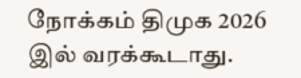நோக்கம் திமுக 2026 இல் வரக்கூடாது.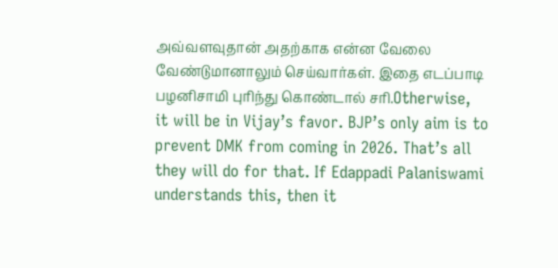அவ்வளவுதான் அதற்காக என்ன வேலை வேண்டுமானாலும் செய்வார்கள். இதை எடப்பாடி பழனிசாமி புரிந்து கொண்டால் சரி.Otherwise, it will be in Vijay’s favor. BJP’s only aim is to prevent DMK from coming in 2026. That’s all they will do for that. If Edappadi Palaniswami understands this, then it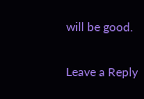will be good.

Leave a Reply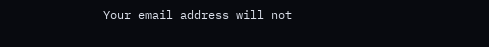Your email address will not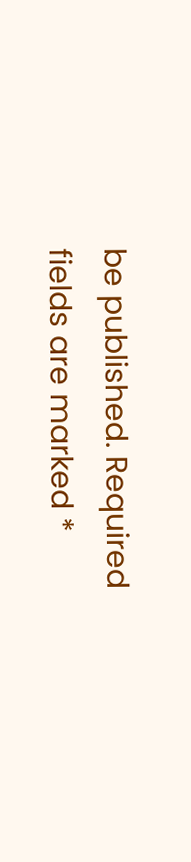be published. Required fields are marked *